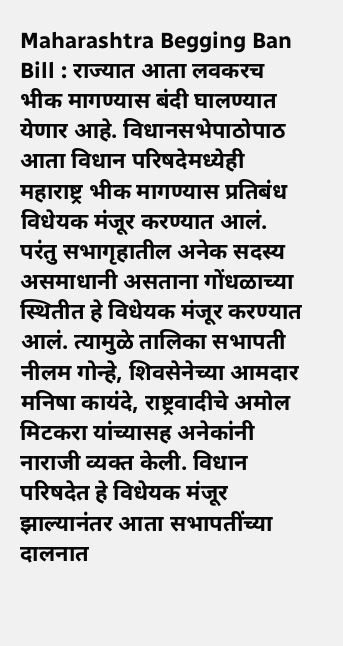Maharashtra Begging Ban Bill : राज्यात आता लवकरच भीक मागण्यास बंदी घालण्यात येणार आहे. विधानसभेपाठोपाठ आता विधान परिषदेमध्येही महाराष्ट्र भीक मागण्यास प्रतिबंध विधेयक मंजूर करण्यात आलं. परंतु सभागृहातील अनेक सदस्य असमाधानी असताना गोंधळाच्या स्थितीत हे विधेयक मंजूर करण्यात आलं. त्यामुळे तालिका सभापती नीलम गोन्हे, शिवसेनेच्या आमदार मनिषा कायंदे, राष्ट्रवादीचे अमोल मिटकरा यांच्यासह अनेकांनी नाराजी व्यक्त केली. विधान परिषदेत हे विधेयक मंजूर झाल्यानंतर आता सभापतींच्या दालनात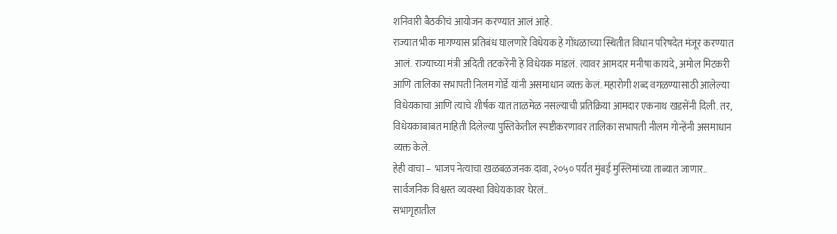शनिवारी बैठकीचं आयोजन करण्यात आलं आहे.
राज्यात भीक मागण्यास प्रतिबंध घालणारे विधेयक हे गोंधळाच्या स्थितीत विधान परिषदेत मंजूर करण्यात आलं. राज्याच्या मंत्री अदिती तटकरेंनी हे विधेयक मांडलं. त्यावर आमदार मनीषा कायंदे, अमोल मिटकरी आणि तालिका सभापती निलम गोर्डे यांनी असमाधान व्यक्त केलं. महारोगी शब्द वगळण्यासाठी आलेल्या विधेयकाचा आणि त्याचे शीर्षक यात ताळमेळ नसल्याची प्रतिक्रिया आमदार एकनाथ खडसेंनी दिली. तर, विधेयकाबाबत माहिती दिलेल्या पुस्तिकेतील स्पष्टीकरणावर तालिका सभापती नीलम गोन्हेंनी असमाधान व्यक्त केले.
हेही वाचा – भाजप नेत्याचा खळबळजनक दावा, २०५० पर्यंत मुंबई मुस्लिमांच्या ताब्यात जाणार..
सार्वजनिक विश्वस्त व्यवस्था विधेयकावर घेरलं..
सभागृहातील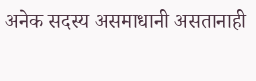अनेक सदस्य असमाधानी असतानाही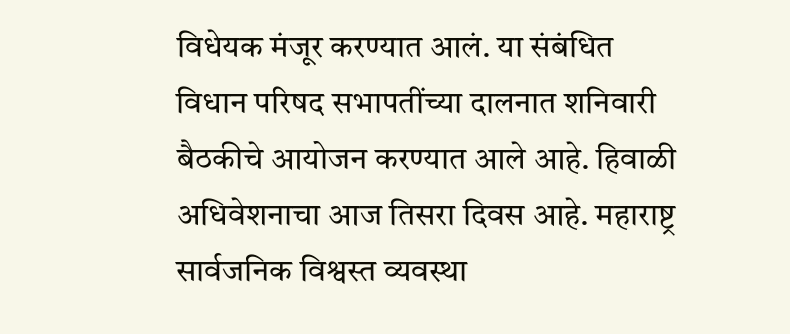विधेयक मंजूर करण्यात आलं. या संबंधित विधान परिषद सभापतींच्या दालनात शनिवारी बैठकीचे आयोजन करण्यात आले आहे. हिवाळी अधिवेशनाचा आज तिसरा दिवस आहे. महाराष्ट्र सार्वजनिक विश्वस्त व्यवस्था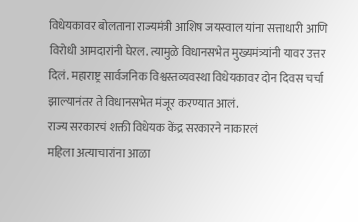विधेयकावर बोलताना राज्यमंत्री आशिष जयस्वाल यांना सत्ताधारी आणि विरोधी आमदारांनी घेरल. त्यामुळे विधानसभेत मुख्यमंत्र्यांनी यावर उत्तर दिलं. महाराष्ट्र सार्वजनिक विश्वस्तव्यवस्था विधेयकावर दोन दिवस चर्चा झाल्यानंतर ते विधानसभेत मंजूर करण्यात आलं.
राज्य सरकारचं शक्ती विधेयक केंद्र सरकारने नाकारलं
महिला अत्याचारांना आळा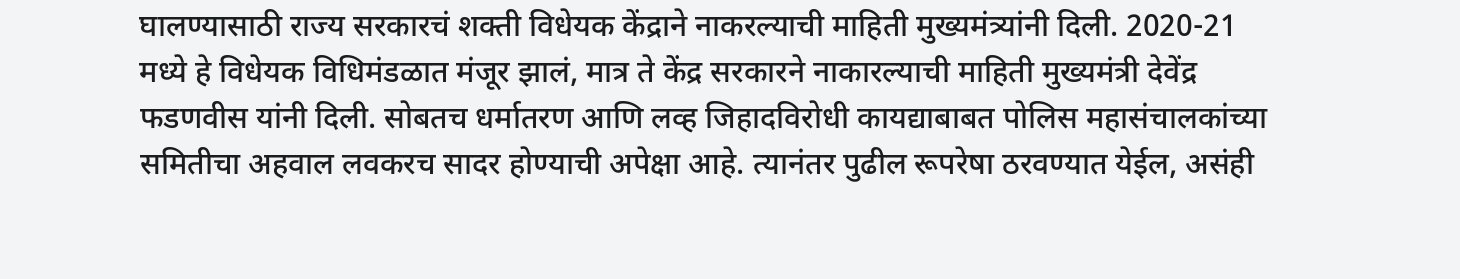घालण्यासाठी राज्य सरकारचं शक्ती विधेयक केंद्राने नाकरल्याची माहिती मुख्यमंत्र्यांनी दिली. 2020-21 मध्ये हे विधेयक विधिमंडळात मंजूर झालं, मात्र ते केंद्र सरकारने नाकारल्याची माहिती मुख्यमंत्री देवेंद्र फडणवीस यांनी दिली. सोबतच धर्मातरण आणि लव्ह जिहादविरोधी कायद्याबाबत पोलिस महासंचालकांच्या समितीचा अहवाल लवकरच सादर होण्याची अपेक्षा आहे. त्यानंतर पुढील रूपरेषा ठरवण्यात येईल, असंही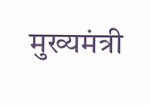मुख्यमंत्री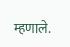म्हणाले.